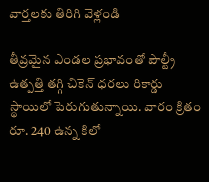వార్తలకు తిరిగి వెళ్లండి

తీవ్రమైన ఎండల ప్రభావంతో పౌల్ట్రీ ఉత్పత్తి తగ్గి చికెన్ ధరలు రికార్డు స్థాయిలో పెరుగుతున్నాయి. వారం క్రితం రూ. 240 ఉన్న కిలో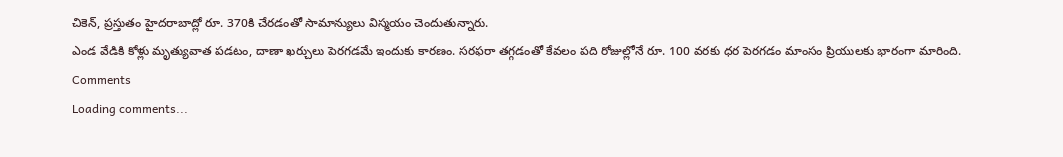చికెన్, ప్రస్తుతం హైదరాబాద్లో రూ. 370కి చేరడంతో సామాన్యులు విస్మయం చెందుతున్నారు.
ఎండ వేడికి కోళ్లు మృత్యువాత పడటం, దాణా ఖర్చులు పెరగడమే ఇందుకు కారణం. సరఫరా తగ్గడంతో కేవలం పది రోజుల్లోనే రూ. 100 వరకు ధర పెరగడం మాంసం ప్రియులకు భారంగా మారింది.
Comments
Loading comments...